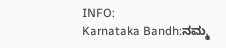INFO:
Karnataka Bandh:ನಮ್ಮ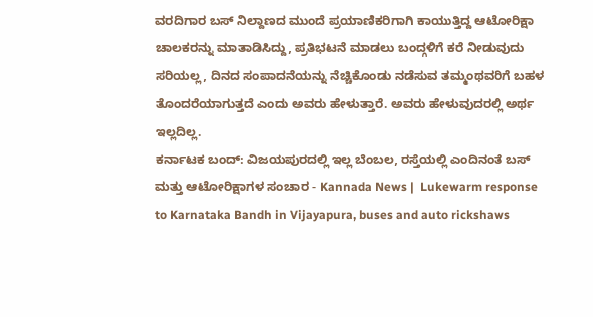ವರದಿಗಾರ ಬಸ್ ನಿಲ್ದಾಣದ ಮುಂದೆ ಪ್ರಯಾಣಿಕರಿಗಾಗಿ ಕಾಯುತ್ತಿದ್ದ ಆಟೋರಿಕ್ಷಾ ಚಾಲಕರನ್ನು ಮಾತಾಡಿಸಿದ್ದು, ಪ್ರತಿಭಟನೆ ಮಾಡಲು ಬಂದ್ಗಳಿಗೆ ಕರೆ ನೀಡುವುದು ಸರಿಯಲ್ಲ, ದಿನದ ಸಂಪಾದನೆಯನ್ನು ನೆಚ್ಚಿಕೊಂಡು ನಡೆಸುವ ತಮ್ಮಂಥವರಿಗೆ ಬಹಳ ತೊಂದರೆಯಾಗುತ್ತದೆ ಎಂದು ಅವರು ಹೇಳುತ್ತಾರೆ. ಅವರು ಹೇಳುವುದರಲ್ಲಿ ಅರ್ಥ ಇಲ್ಲದಿಲ್ಲ.
ಕರ್ನಾಟಕ ಬಂದ್: ವಿಜಯಪುರದಲ್ಲಿ ಇಲ್ಲ ಬೆಂಬಲ, ರಸ್ತೆಯಲ್ಲಿ ಎಂದಿನಂತೆ ಬಸ್ ಮತ್ತು ಆಟೋರಿಕ್ಷಾಗಳ ಸಂಚಾರ - Kannada News |  Lukewarm response to Karnataka Bandh in Vijayapura, buses and auto rickshaws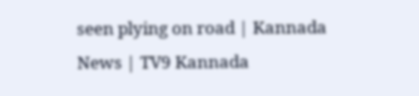seen plying on road | Kannada News | TV9 Kannada